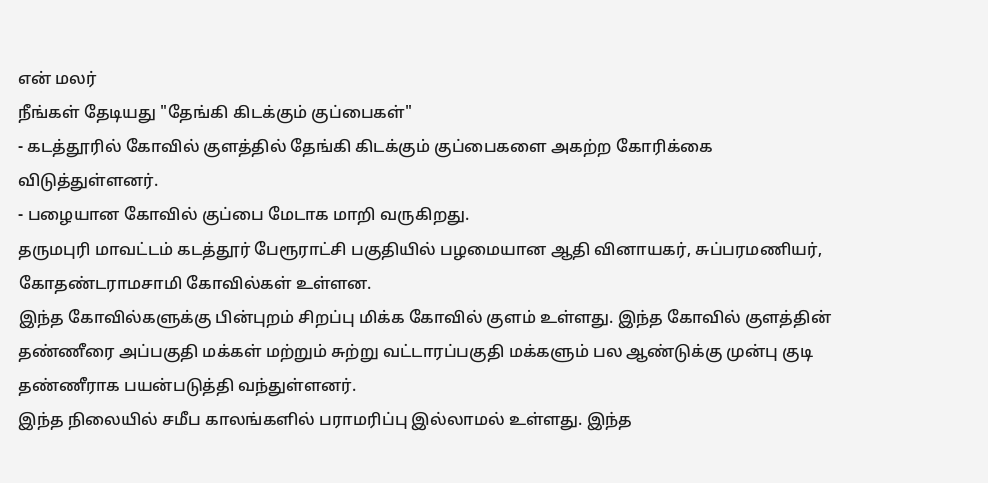என் மலர்
நீங்கள் தேடியது "தேங்கி கிடக்கும் குப்பைகள்"
- கடத்தூரில் கோவில் குளத்தில் தேங்கி கிடக்கும் குப்பைகளை அகற்ற கோரிக்கை விடுத்துள்ளனர்.
- பழையான கோவில் குப்பை மேடாக மாறி வருகிறது.
தருமபுரி மாவட்டம் கடத்தூர் பேரூராட்சி பகுதியில் பழமையான ஆதி வினாயகர், சுப்பரமணியர், கோதண்டராமசாமி கோவில்கள் உள்ளன.
இந்த கோவில்களுக்கு பின்புறம் சிறப்பு மிக்க கோவில் குளம் உள்ளது. இந்த கோவில் குளத்தின் தண்ணீரை அப்பகுதி மக்கள் மற்றும் சுற்று வட்டாரப்பகுதி மக்களும் பல ஆண்டுக்கு முன்பு குடி தண்ணீராக பயன்படுத்தி வந்துள்ளனர்.
இந்த நிலையில் சமீப காலங்களில் பராமரிப்பு இல்லாமல் உள்ளது. இந்த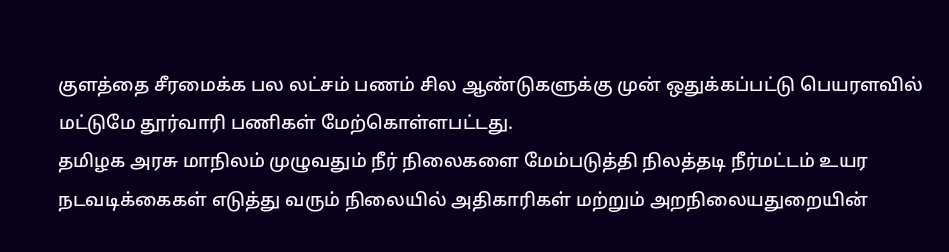குளத்தை சீரமைக்க பல லட்சம் பணம் சில ஆண்டுகளுக்கு முன் ஒதுக்கப்பட்டு பெயரளவில் மட்டுமே தூர்வாரி பணிகள் மேற்கொள்ளபட்டது.
தமிழக அரசு மாநிலம் முழுவதும் நீர் நிலைகளை மேம்படுத்தி நிலத்தடி நீர்மட்டம் உயர நடவடிக்கைகள் எடுத்து வரும் நிலையில் அதிகாரிகள் மற்றும் அறநிலையதுறையின்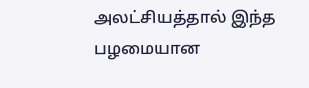அலட்சியத்தால் இந்த பழமையான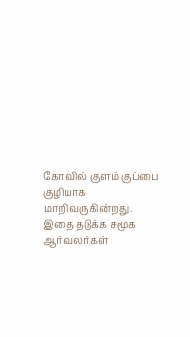கோவில் குளம் குப்பை குழியாக மாறிவருகின்றது. இதை தடுக்க சமூக ஆர்வலர்கள்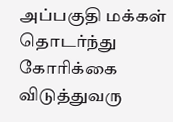அப்பகுதி மக்கள் தொடர்ந்து கோரிக்கை விடுத்துவரு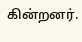கின்றனர்.